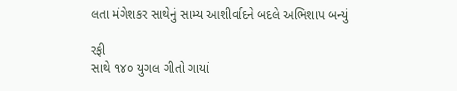લતા મંગેશકર સાથેનું સામ્ય આશીર્વાદને બદલે અભિશાપ બન્યું

રફી
સાથે ૧૪૦ યુગલ ગીતો ગાયાં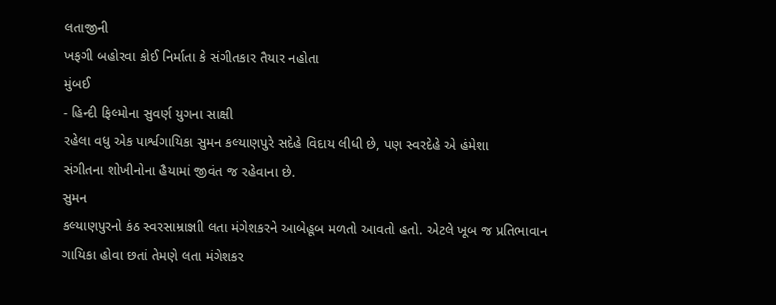લતાજીની
ખફગી બહોરવા કોઈ નિર્માતા કે સંગીતકાર તૈયાર નહોતા
મુંબઈ
- હિન્દી ફિલ્મોના સુવર્ણ યુગના સાક્ષી
રહેલા વધુ એક પાર્શ્વગાયિકા સુમન કલ્યાણપુરે સદેહે વિદાય લીધી છે, પણ સ્વરદેહે એ હંમેશા
સંગીતના શોખીનોના હૈયામાં જીવંત જ રહેવાના છે.
સુમન
કલ્યાણપુરનો કંઠ સ્વરસામ્રાજ્ઞાી લતા મંગેશકરને આબેહૂબ મળતો આવતો હતો. એટલે ખૂબ જ પ્રતિભાવાન
ગાયિકા હોવા છતાં તેમણે લતા મંગેશકર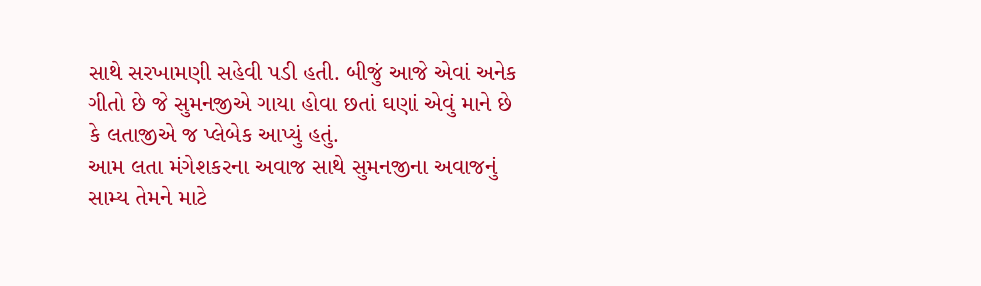સાથે સરખામણી સહેવી પડી હતી. બીજું આજે એવાં અનેક
ગીતો છે જે સુમનજીએ ગાયા હોવા છતાં ઘણાં એવું માને છે કે લતાજીએ જ પ્લેબેક આપ્યું હતું.
આમ લતા મંગેશકરના અવાજ સાથે સુમનજીના અવાજનું સામ્ય તેમને માટે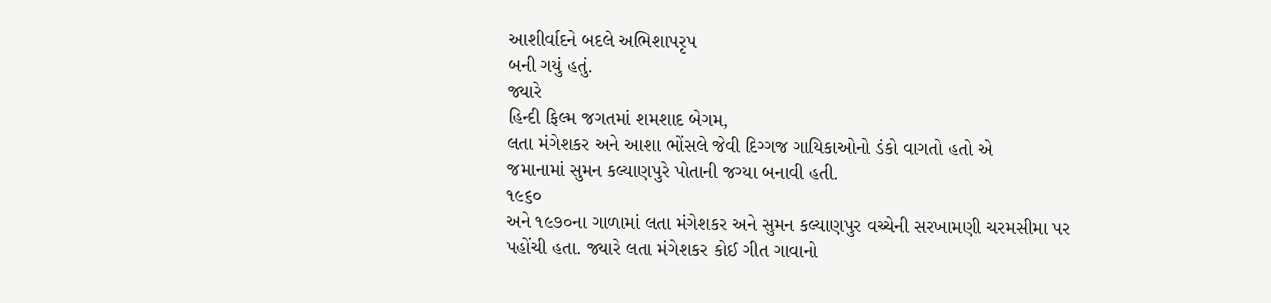આશીર્વાદને બદલે અભિશાપરૃપ
બની ગયું હતું.
જ્યારે
હિન્દી ફિલ્મ જગતમાં શમશાદ બેગમ,
લતા મંગેશકર અને આશા ભોંસલે જેવી દિગ્ગજ ગાયિકાઓનો ડંકો વાગતો હતો એ
જમાનામાં સુમન કલ્યાણપુરે પોતાની જગ્યા બનાવી હતી.
૧૯૬૦
અને ૧૯૭૦ના ગાળામાં લતા મંગેશકર અને સુમન કલ્યાણપુર વચ્ચેની સરખામણી ચરમસીમા પર
પહોંચી હતા. જ્યારે લતા મંગેશકર કોઈ ગીત ગાવાનો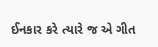ઈનકાર કરે ત્યારે જ એ ગીત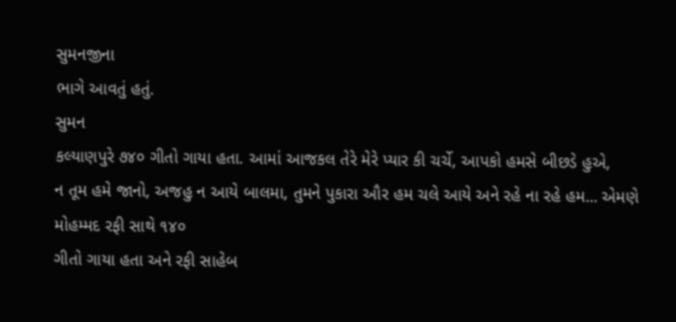સુમનજીના
ભાગે આવતું હતું.
સુમન
કલ્યાણપુરે ૭૪૦ ગીતો ગાયા હતા. આમાં આજકલ તેરે મેરે પ્યાર કી ચર્ચે, આપકો હમસે બીછડે હુએ,
ન તૂમ હમે જાનો, અજહુ ન આયે બાલમા, તુમને પુકારા ઔર હમ ચલે આયે અને રહે ના રહે હમ... એમણે મોહમ્મદ રફી સાથે ૧૪૦
ગીતો ગાયા હતા અને રફી સાહેબ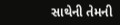સાથેની તેમની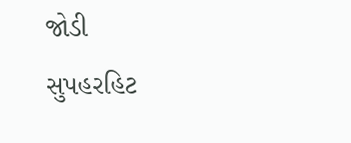જોડી સુપહરહિટ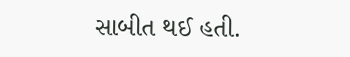સાબીત થઈ હતી.